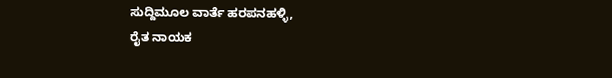ಸುದ್ದಿಮೂಲ ವಾರ್ತೆ ಹರಪನಹಳ್ಳಿ,
ರೈತ ನಾಯಕ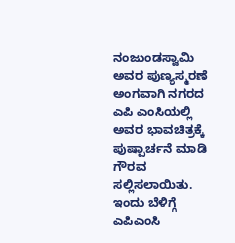ನಂಜುಂಡಸ್ವಾಮಿ ಅವರ ಪುಣ್ಯಸ್ಮರಣೆ ಅಂಗವಾಗಿ ನಗರದ ಎಪಿ ಎಂಸಿಯಲ್ಲಿ ಅವರ ಭಾವಚಿತ್ರಕ್ಕೆ ಪುಷ್ಪಾರ್ಚನೆ ಮಾಡಿ ಗೌರವ ಸಲ್ಲಿಸಲಾಯಿತು.
ಇಂದು ಬೆಳಿಗ್ಗೆ ಎಪಿಎಂಸಿ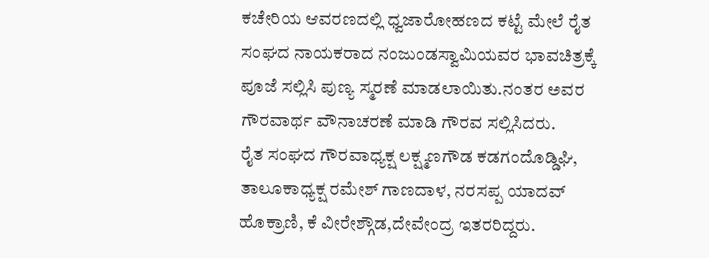ಕಚೇರಿಯ ಆವರಣದಲ್ಲಿ ಧ್ವಜಾರೋಹಣದ ಕಟ್ಟೆ ಮೇಲೆ ರೈತ ಸಂಘದ ನಾಯಕರಾದ ನಂಜುಂಡಸ್ವಾಮಿಯವರ ಭಾವಚಿತ್ರಕ್ಕೆ ಪೂಜೆ ಸಲ್ಲಿಸಿ ಪುಣ್ಯ ಸ್ಮರಣೆ ಮಾಡಲಾಯಿತು.ನಂತರ ಅವರ ಗೌರವಾರ್ಥ ವೌನಾಚರಣೆ ಮಾಡಿ ಗೌರವ ಸಲ್ಲಿಸಿದರು.
ರೈತ ಸಂಘದ ಗೌರವಾಧ್ಯಕ್ಷ ಲಕ್ಷ್ಮಣಗೌಡ ಕಡಗಂದೊಡ್ಡಿಘಿ, ತಾಲೂಕಾಧ್ಯಕ್ಷ ರಮೇಶ್ ಗಾಣದಾಳ, ನರಸಪ್ಪ ಯಾದವ್ ಹೊಕ್ರಾಣಿ, ಕೆ ವೀರೇಶ್ಗೌಡ,ದೇವೇಂದ್ರ ಇತರರಿದ್ದರು.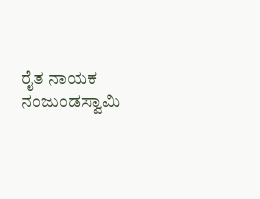ರೈತ ನಾಯಕ ನಂಜುಂಡಸ್ವಾಮಿ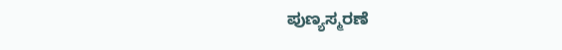ಪುಣ್ಯಸ್ಮರಣೆ